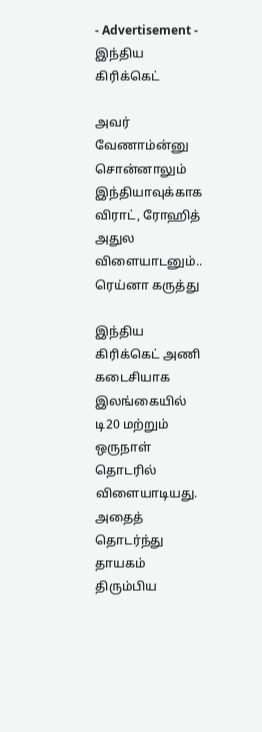- Advertisement -
இந்திய கிரிக்கெட்

அவர் வேணாம்ன்னு சொன்னாலும் இந்தியாவுக்காக விராட், ரோஹித் அதுல விளையாடனும்.. ரெய்னா கருத்து

இந்திய கிரிக்கெட் அணி கடைசியாக இலங்கையில் டி20 மற்றும் ஒருநாள் தொடரில் விளையாடியது. அதைத் தொடர்ந்து தாயகம் திரும்பிய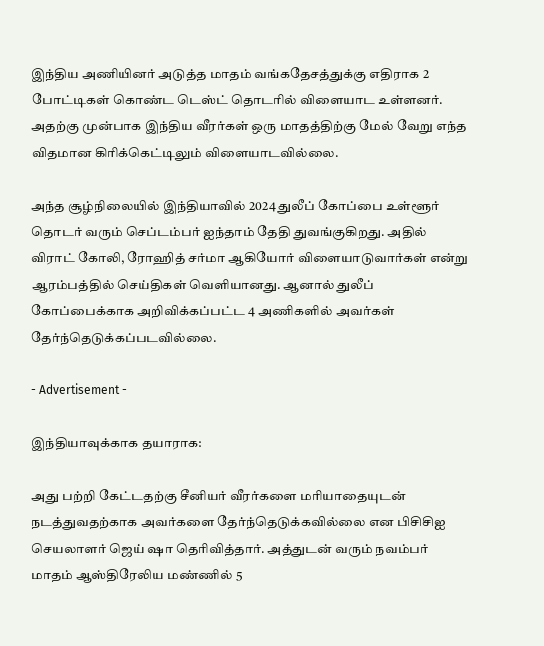இந்திய அணியினர் அடுத்த மாதம் வங்கதேசத்துக்கு எதிராக 2 போட்டிகள் கொண்ட டெஸ்ட் தொடரில் விளையாட உள்ளனர். அதற்கு முன்பாக இந்திய வீரர்கள் ஒரு மாதத்திற்கு மேல் வேறு எந்த விதமான கிரிக்கெட்டிலும் விளையாடவில்லை.

அந்த சூழ்நிலையில் இந்தியாவில் 2024 துலீப் கோப்பை உள்ளூர் தொடர் வரும் செப்டம்பர் ஐந்தாம் தேதி துவங்குகிறது. அதில் விராட் கோலி, ரோஹித் சர்மா ஆகியோர் விளையாடுவார்கள் என்று ஆரம்பத்தில் செய்திகள் வெளியானது. ஆனால் துலீப் கோப்பைக்காக அறிவிக்கப்பட்ட 4 அணிகளில் அவர்கள் தேர்ந்தெடுக்கப்படவில்லை.

- Advertisement -

இந்தியாவுக்காக தயாராக:

அது பற்றி கேட்டதற்கு சீனியர் வீரர்களை மரியாதையுடன் நடத்துவதற்காக அவர்களை தேர்ந்தெடுக்கவில்லை என பிசிசிஐ செயலாளர் ஜெய் ஷா தெரிவித்தார். அத்துடன் வரும் நவம்பர் மாதம் ஆஸ்திரேலிய மண்ணில் 5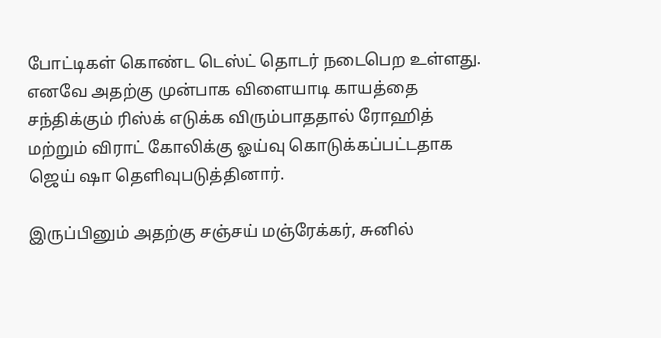போட்டிகள் கொண்ட டெஸ்ட் தொடர் நடைபெற உள்ளது. எனவே அதற்கு முன்பாக விளையாடி காயத்தை சந்திக்கும் ரிஸ்க் எடுக்க விரும்பாததால் ரோஹித் மற்றும் விராட் கோலிக்கு ஓய்வு கொடுக்கப்பட்டதாக ஜெய் ஷா தெளிவுபடுத்தினார்.

இருப்பினும் அதற்கு சஞ்சய் மஞ்ரேக்கர், சுனில்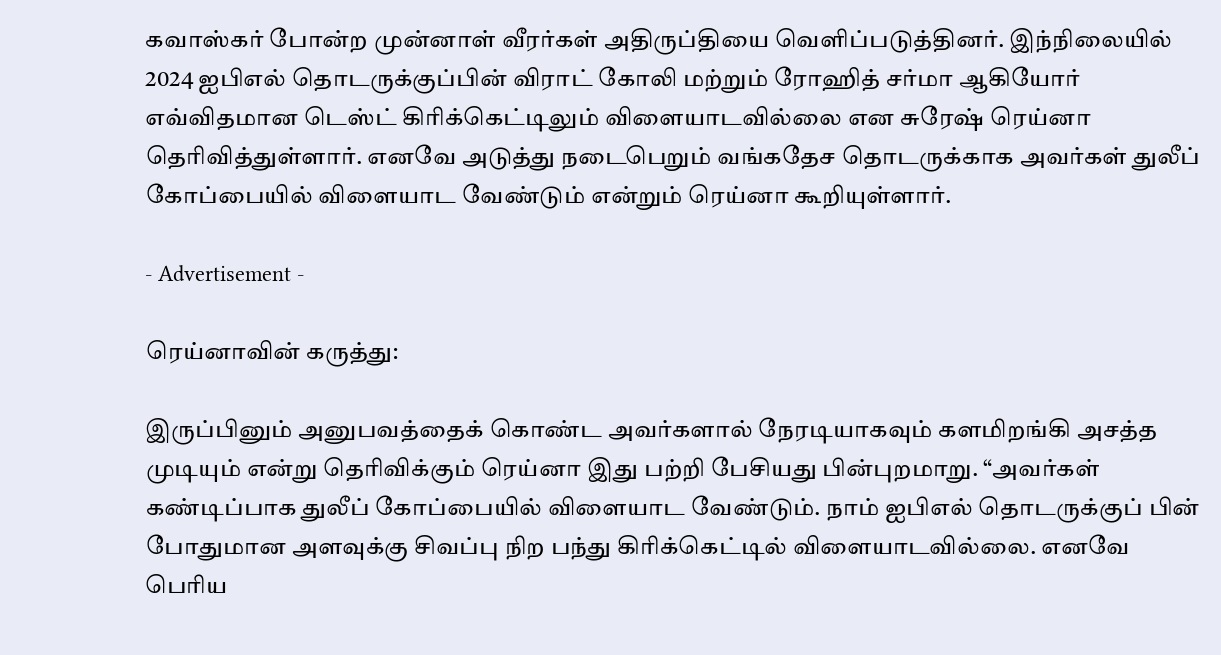கவாஸ்கர் போன்ற முன்னாள் வீரர்கள் அதிருப்தியை வெளிப்படுத்தினர். இந்நிலையில் 2024 ஐபிஎல் தொடருக்குப்பின் விராட் கோலி மற்றும் ரோஹித் சர்மா ஆகியோர் எவ்விதமான டெஸ்ட் கிரிக்கெட்டிலும் விளையாடவில்லை என சுரேஷ் ரெய்னா தெரிவித்துள்ளார். எனவே அடுத்து நடைபெறும் வங்கதேச தொடருக்காக அவர்கள் துலீப் கோப்பையில் விளையாட வேண்டும் என்றும் ரெய்னா கூறியுள்ளார்.

- Advertisement -

ரெய்னாவின் கருத்து:

இருப்பினும் அனுபவத்தைக் கொண்ட அவர்களால் நேரடியாகவும் களமிறங்கி அசத்த முடியும் என்று தெரிவிக்கும் ரெய்னா இது பற்றி பேசியது பின்புறமாறு. “அவர்கள் கண்டிப்பாக துலீப் கோப்பையில் விளையாட வேண்டும். நாம் ஐபிஎல் தொடருக்குப் பின் போதுமான அளவுக்கு சிவப்பு நிற பந்து கிரிக்கெட்டில் விளையாடவில்லை. எனவே பெரிய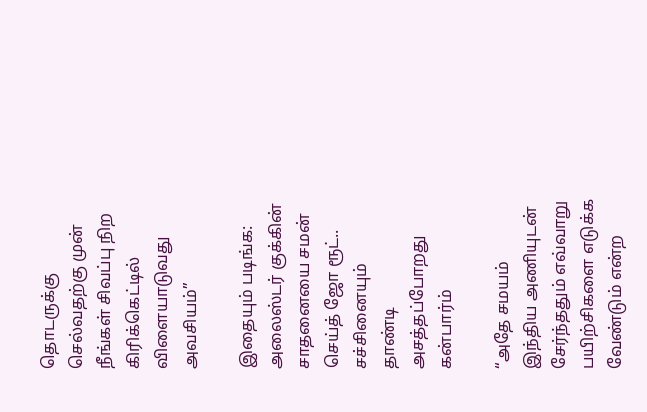தொடருக்கு செல்வதற்கு முன் நீங்கள் சிவப்பு நிற கிரிக்கெட்டில் விளையாடுவது அவசியம்”

இதையும் படிங்க: அலைஸ்டர் குக்கின் சாதனையை சமன் செய்த் ஜோ ரூட்.. சச்சினையும் தாண்டி அசத்தப்போறது கன்பார்ம்

“அதே சமயம் இந்திய அணியுடன் சேர்ந்ததும் எவ்வாறு பயிற்சிகளை எடுக்க வேண்டும் என்ற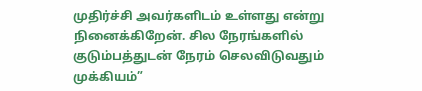முதிர்ச்சி அவர்களிடம் உள்ளது என்று நினைக்கிறேன். சில நேரங்களில் குடும்பத்துடன் நேரம் செலவிடுவதும் முக்கியம்”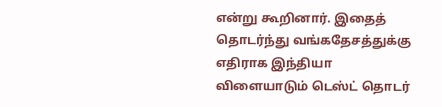என்று கூறினார். இதைத் தொடர்ந்து வங்கதேசத்துக்கு எதிராக இந்தியா விளையாடும் டெஸ்ட் தொடர்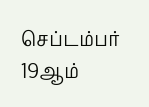செப்டம்பர் 19ஆம்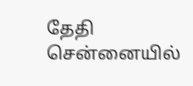தேதி சென்னையில்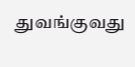துவங்குவது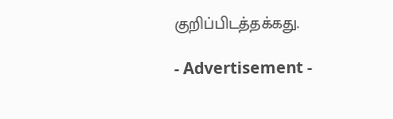குறிப்பிடத்தக்கது.

- Advertisement -